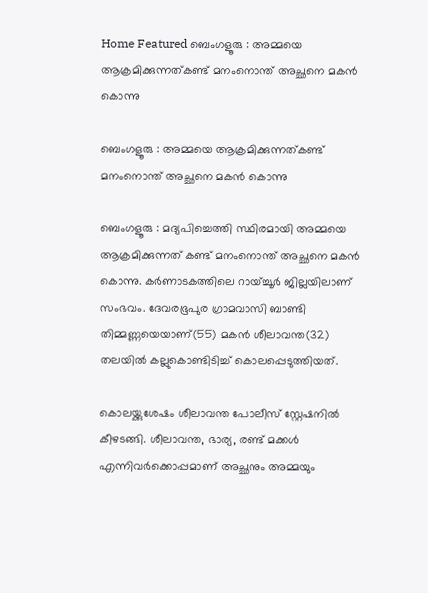Home Featured ബെംഗളൂരു : അമ്മയെ ആക്രമിക്കുന്നത്കണ്ട് മനംനൊന്ത് അച്ഛനെ മകൻ കൊന്നു

ബെംഗളൂരു : അമ്മയെ ആക്രമിക്കുന്നത്കണ്ട് മനംനൊന്ത് അച്ഛനെ മകൻ കൊന്നു

ബെംഗളൂരു : മദ്യപിച്ചെത്തി സ്ഥിരമായി അമ്മയെ ആക്രമിക്കുന്നത് കണ്ട് മനംനൊന്ത് അച്ഛനെ മകൻ കൊന്നു. കർണാടകത്തിലെ റായ്ച്ചൂർ ജില്ലയിലാണ് സംഭവം. ദേവരഭൂപുര ഗ്രാമവാസി ബാണ്ടി തിമ്മണ്ണയെയാണ്(55) മകൻ ശീലാവന്ത(32) തലയിൽ കല്ലുകൊണ്ടിടിച്ച് കൊലപ്പെടുത്തിയത്.

കൊലയ്ക്കുശേഷം ശീലാവന്ത പോലീസ് സ്റ്റേഷനിൽ കീഴടങ്ങി. ശീലാവന്ത, ഭാര്യ, രണ്ട് മക്കൾ എന്നിവർക്കൊപ്പമാണ് അച്ഛനും അമ്മയും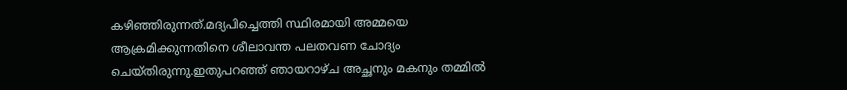കഴിഞ്ഞിരുന്നത്.മദ്യപിച്ചെത്തി സ്ഥിരമായി അമ്മയെ ആക്രമിക്കുന്നതിനെ ശീലാവന്ത പലതവണ ചോദ്യം ചെയ്തിരുന്നു.ഇതുപറഞ്ഞ് ഞായറാഴ്ച അച്ഛനും മകനും തമ്മിൽ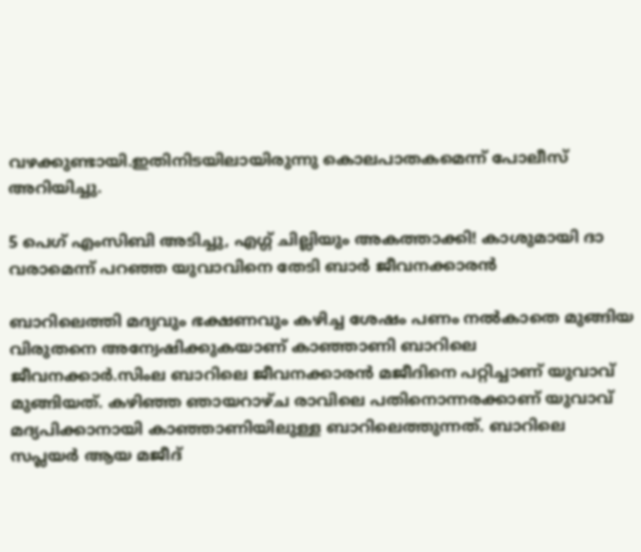വഴക്കുണ്ടായി.ഇതിനിടയിലായിരുന്നു കൊലപാതകമെന്ന് പോലീസ് അറിയിച്ചു.

5 പെഗ് എംസിബി അടിച്ചു, എഗ്ഗ് ചില്ലിയും അകത്താക്കി! കാശുമായി ദാ വരാമെന്ന് പറഞ്ഞ യുവാവിനെ തേടി ബാര്‍ ജീവനക്കാരൻ

ബാറിലെത്തി മദ്യവും ഭക്ഷണവും കഴിച്ച ശേഷം പണം നല്‍കാതെ മുങ്ങിയ വിരുതനെ അന്വേഷിക്കുകയാണ് കാഞ്ഞാണി ബാറിലെ ജീവനക്കാര്‍.സിംല ബാറിലെ ജീവനക്കാരൻ മജീദിനെ പറ്റിച്ചാണ് യുവാവ് മുങ്ങിയത്. കഴിഞ്ഞ ഞായറാഴ്ച രാവിലെ പതിനൊന്നരക്കാണ് യുവാവ് മദ്യപിക്കാനായി കാഞ്ഞാണിയിലുള്ള ബാറിലെത്തുന്നത്. ബാറിലെ സപ്ലയര്‍ ആയ മജീദ്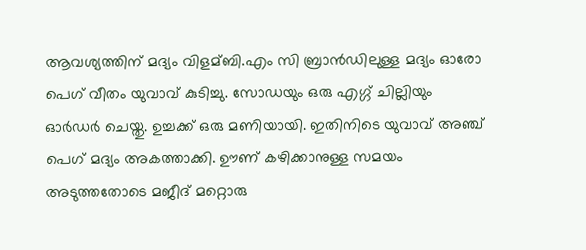ആവശ്യത്തിന് മദ്യം വിളമ്ബി.എം സി ബ്രാൻഡിലുള്ള മദ്യം ഓരോ പെഗ് വീതം യുവാവ് കുടിച്ചു. സോഡയും ഒരു എഗ്ഗ് ചില്ലിയും ഓര്‍ഡര്‍ ചെയ്തു. ഉച്ചക്ക് ഒരു മണിയായി. ഇതിനിടെ യുവാവ് അഞ്ച് പെഗ് മദ്യം അകത്താക്കി. ഊണ് കഴിക്കാനുള്ള സമയം അടുത്തതോടെ മജീദ് മറ്റൊരു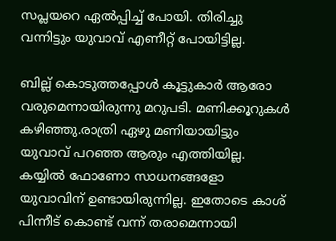സപ്ലയറെ ഏല്‍പ്പിച്ച്‌ പോയി. തിരിച്ചു വന്നിട്ടും യുവാവ് എണീറ്റ് പോയിട്ടില്ല.

ബില്ല് കൊടുത്തപ്പോള്‍ കൂട്ടുകാര്‍ ആരോ വരുമെന്നായിരുന്നു മറുപടി. മണിക്കൂറുകള്‍ കഴിഞ്ഞു.രാത്രി ഏഴു മണിയായിട്ടും യുവാവ് പറഞ്ഞ ആരും എത്തിയില്ല. കയ്യില്‍ ഫോണോ സാധനങ്ങളോ യുവാവിന് ഉണ്ടായിരുന്നില്ല. ഇതോടെ കാശ് പിന്നീട് കൊണ്ട് വന്ന് തരാമെന്നായി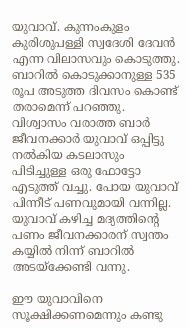യുവാവ്. കുന്നംകുളം കുരിശുപള്ളി സ്വദേശി ദേവൻ എന്ന വിലാസവും കൊടുത്തു. ബാറില്‍ കൊടുക്കാനുള്ള 535 രൂപ അടുത്ത ദിവസം കൊണ്ട് തരാമെന്ന് പറഞ്ഞു. വിശ്വാസം വരാത്ത ബാര്‍ ജീവനക്കാര്‍ യുവാവ് ഒപ്പിട്ടു നല്‍കിയ കടലാസും പിടിച്ചുള്ള ഒരു ഫോട്ടോ എടുത്ത് വച്ചു. പോയ യുവാവ് പിന്നീട് പണവുമായി വന്നില്ല. യുവാവ് കഴിച്ച മദ്യത്തിന്‍റെ പണം ജീവനക്കാരന് സ്വന്തം കയ്യില്‍ നിന്ന് ബാറില്‍ അടയ്ക്കേണ്ടി വന്നു.

ഈ യുവാവിനെ സൂക്ഷിക്കണമെന്നും കണ്ടു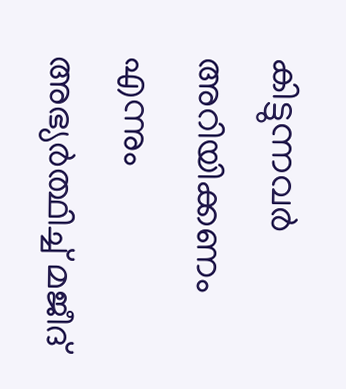കിട്ടുന്നവര്‍ അറിയിക്കണം എന്നും അഭ്യര്‍ത്ഥിച്ച്‌ മജീദ്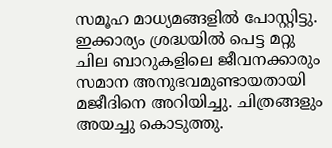സമൂഹ മാധ്യമങ്ങളില്‍ പോസ്റ്റിട്ടു. ഇക്കാര്യം ശ്രദ്ധയില്‍ പെട്ട മറ്റു ചില ബാറുകളിലെ ജീവനക്കാരും സമാന അനുഭവമുണ്ടായതായി മജീദിനെ അറിയിച്ചു. ചിത്രങ്ങളും അയച്ചു കൊടുത്തു.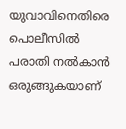യുവാവിനെതിരെ പൊലീസില്‍ പരാതി നല്‍കാൻ ഒരുങ്ങുകയാണ്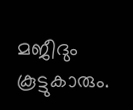മജീദും കൂട്ടുകാരും.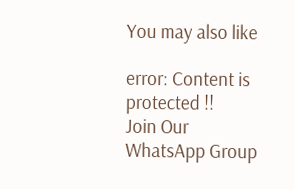You may also like

error: Content is protected !!
Join Our WhatsApp Group